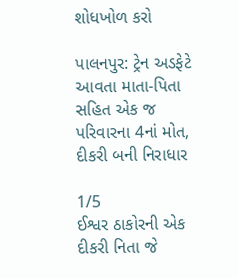શોધખોળ કરો

પાલનપુર: ટ્રેન અડફેટે આવતા માતા-પિતા સહિત એક જ પરિવારના 4નાં મોત, દીકરી બની નિરાધાર

1/5
ઈશ્વર ઠાકોરની એક દીકરી નિતા જે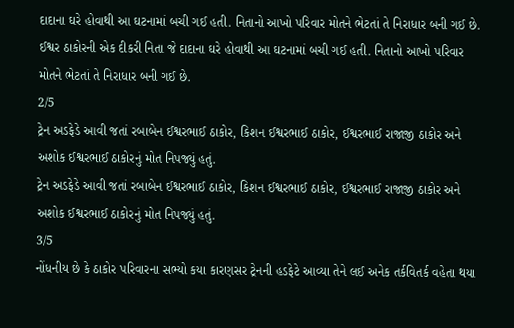દાદાના ઘરે હોવાથી આ ઘટનામાં બચી ગઈ હતી. નિતાનો આખો પરિવાર મોતને ભેટતાં તે નિરાધાર બની ગઈ છે.
ઈશ્વર ઠાકોરની એક દીકરી નિતા જે દાદાના ઘરે હોવાથી આ ઘટનામાં બચી ગઈ હતી. નિતાનો આખો પરિવાર મોતને ભેટતાં તે નિરાધાર બની ગઈ છે.
2/5
ટ્રેન અડફેડે આવી જતાં રબાબેન ઈશ્વરભાઈ ઠાકોર, કિશન ઈશ્વરભાઈ ઠાકોર, ઈશ્વરભાઈ રાજાજી ઠાકોર અને અશોક ઈશ્વરભાઈ ઠાકોરનું મોત નિપજ્યું હતું.
ટ્રેન અડફેડે આવી જતાં રબાબેન ઈશ્વરભાઈ ઠાકોર, કિશન ઈશ્વરભાઈ ઠાકોર, ઈશ્વરભાઈ રાજાજી ઠાકોર અને અશોક ઈશ્વરભાઈ ઠાકોરનું મોત નિપજ્યું હતું.
3/5
નોંધનીય છે કે ઠાકોર પરિવારના સભ્યો કયા કારણસર ટ્રેનની હડફેટે આવ્યા તેને લઈ અનેક તર્કવિતર્ક વહેતા થયા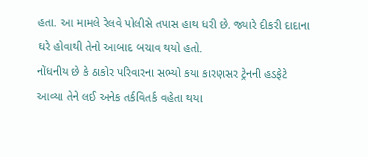હતા. આ મામલે રેલવે પોલીસે તપાસ હાથ ધરી છે. જ્યારે દીકરી દાદાના ઘરે હોવાથી તેનો આબાદ બચાવ થયો હતો.
નોંધનીય છે કે ઠાકોર પરિવારના સભ્યો કયા કારણસર ટ્રેનની હડફેટે આવ્યા તેને લઈ અનેક તર્કવિતર્ક વહેતા થયા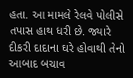હતા. આ મામલે રેલવે પોલીસે તપાસ હાથ ધરી છે. જ્યારે દીકરી દાદાના ઘરે હોવાથી તેનો આબાદ બચાવ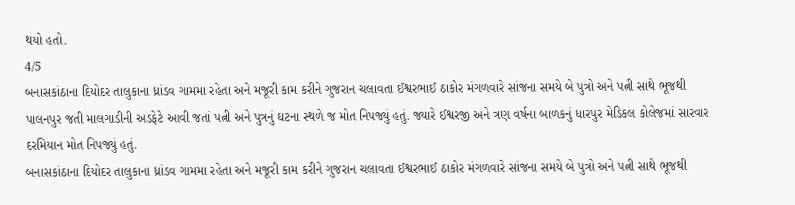થયો હતો.
4/5
બનાસકાંઠાના દિયોદર તાલુકાના ધ્રાંડવ ગામમા રહેતા અને મજૂરી કામ કરીને ગુજરાન ચલાવતા ઈશ્વરભાઈ ઠાકોર મંગળવારે સાંજના સમયે બે પુત્રો અને પત્ની સાથે ભૂજથી પાલનપુર જતી માલગાડીની અડફેટે આવી જતાં પત્ની અને પુત્રનું ઘટના સ્થળે જ મોત નિપજ્યું હતું. જ્યારે ઈશ્વરજી અને ત્રણ વર્ષના બાળકનું ધારપુર મેડિકલ કોલેજમાં સારવાર દરમિયાન મોત નિપજ્યું હતું.
બનાસકાંઠાના દિયોદર તાલુકાના ધ્રાંડવ ગામમા રહેતા અને મજૂરી કામ કરીને ગુજરાન ચલાવતા ઈશ્વરભાઈ ઠાકોર મંગળવારે સાંજના સમયે બે પુત્રો અને પત્ની સાથે ભૂજથી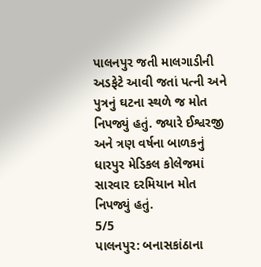પાલનપુર જતી માલગાડીની અડફેટે આવી જતાં પત્ની અને પુત્રનું ઘટના સ્થળે જ મોત નિપજ્યું હતું. જ્યારે ઈશ્વરજી અને ત્રણ વર્ષના બાળકનું ધારપુર મેડિકલ કોલેજમાં સારવાર દરમિયાન મોત નિપજ્યું હતું.
5/5
પાલનપુર: બનાસકાંઠાના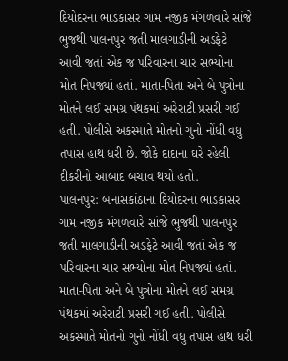દિયોદરના ભાડકાસર ગામ નજીક મંગળવારે સાંજે ભુજથી પાલનપુર જતી માલગાડીની અડફેટે આવી જતાં એક જ પરિવારના ચાર સભ્યોના મોત નિપજ્યાં હતાં. માતા-પિતા અને બે પુત્રોના મોતને લઈ સમગ્ર પંથકમાં અરેરાટી પ્રસરી ગઈ હતી. પોલીસે અકસ્માતે મોતનો ગુનો નોંધી વધુ તપાસ હાથ ધરી છે. જોકે દાદાના ઘરે રહેલી દીકરીનો આબાદ બચાવ થયો હતો.
પાલનપુર: બનાસકાંઠાના દિયોદરના ભાડકાસર ગામ નજીક મંગળવારે સાંજે ભુજથી પાલનપુર જતી માલગાડીની અડફેટે આવી જતાં એક જ પરિવારના ચાર સભ્યોના મોત નિપજ્યાં હતાં. માતા-પિતા અને બે પુત્રોના મોતને લઈ સમગ્ર પંથકમાં અરેરાટી પ્રસરી ગઈ હતી. પોલીસે અકસ્માતે મોતનો ગુનો નોંધી વધુ તપાસ હાથ ધરી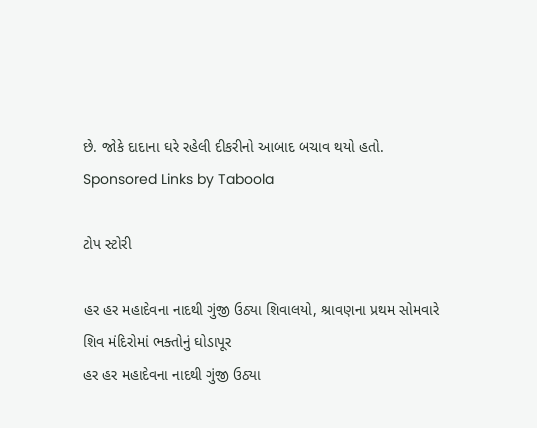છે. જોકે દાદાના ઘરે રહેલી દીકરીનો આબાદ બચાવ થયો હતો.
Sponsored Links by Taboola

ટોપ સ્ટોરી

હર હર મહાદેવના નાદથી ગુંજી ઉઠ્યા શિવાલયો, શ્રાવણના પ્રથમ સોમવારે શિવ મંદિરોમાં ભક્તોનું ઘોડાપૂર
હર હર મહાદેવના નાદથી ગુંજી ઉઠ્યા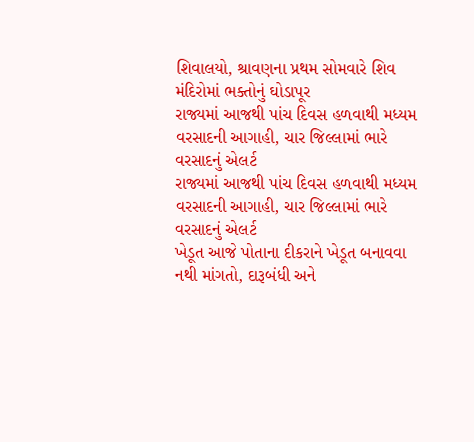શિવાલયો, શ્રાવણના પ્રથમ સોમવારે શિવ મંદિરોમાં ભક્તોનું ઘોડાપૂર
રાજ્યમાં આજથી પાંચ દિવસ હળવાથી મધ્યમ વરસાદની આગાહી, ચાર જિલ્લામાં ભારે વરસાદનું એલર્ટ
રાજ્યમાં આજથી પાંચ દિવસ હળવાથી મધ્યમ વરસાદની આગાહી, ચાર જિલ્લામાં ભારે વરસાદનું એલર્ટ
ખેડૂત આજે પોતાના દીકરાને ખેડૂત બનાવવા નથી માંગતો, દારૂબંધી અને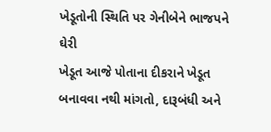ખેડૂતોની સ્થિતિ પર ગેનીબેને ભાજપને ઘેરી
ખેડૂત આજે પોતાના દીકરાને ખેડૂત બનાવવા નથી માંગતો, દારૂબંધી અને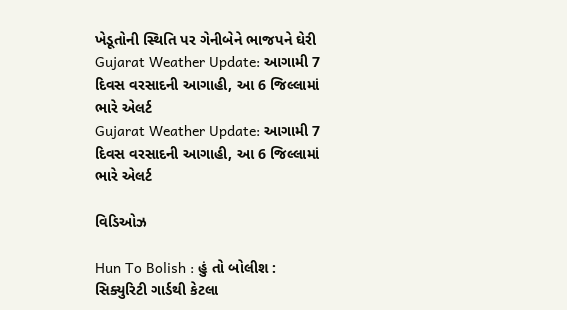ખેડૂતોની સ્થિતિ પર ગેનીબેને ભાજપને ઘેરી
Gujarat Weather Update: આગામી 7 દિવસ વરસાદની આગાહી, આ 6 જિલ્લામાં ભારે એલર્ટ
Gujarat Weather Update: આગામી 7 દિવસ વરસાદની આગાહી, આ 6 જિલ્લામાં ભારે એલર્ટ

વિડિઓઝ

Hun To Bolish : હું તો બોલીશ : સિક્યુરિટી ગાર્ડથી કેટલા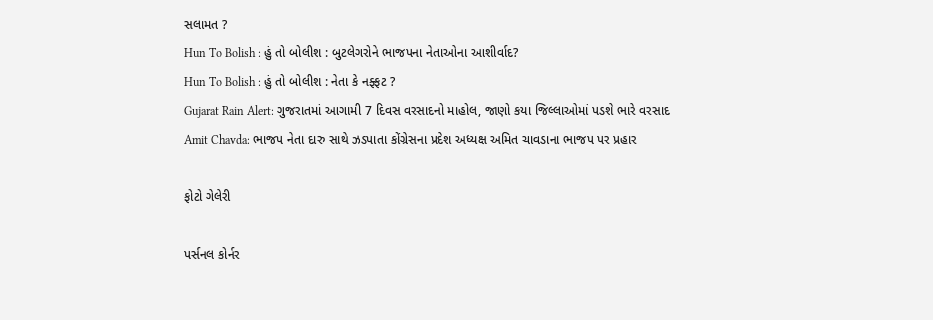સલામત ?
Hun To Bolish : હું તો બોલીશ : બુટલેગરોને ભાજપના નેતાઓના આશીર્વાદ?
Hun To Bolish : હું તો બોલીશ : નેતા કે નફ્ફટ ?
Gujarat Rain Alert: ગુજરાતમાં આગામી 7 દિવસ વરસાદનો માહોલ, જાણો કયા જિલ્લાઓમાં પડશે ભારે વરસાદ
Amit Chavda: ભાજપ નેતા દારુ સાથે ઝડપાતા કોંગ્રેસના પ્રદેશ અધ્યક્ષ અમિત ચાવડાના ભાજપ પર પ્રહાર

ફોટો ગેલેરી

પર્સનલ કોર્નર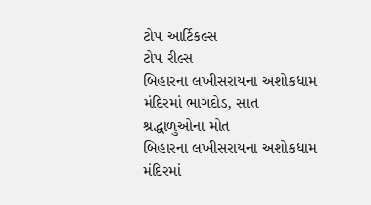ટોપ આર્ટિકલ્સ
ટોપ રીલ્સ
બિહારના લખીસરાયના અશોકધામ મંદિરમાં ભાગદોડ, સાત શ્રદ્ધાળુઓના મોત
બિહારના લખીસરાયના અશોકધામ મંદિરમાં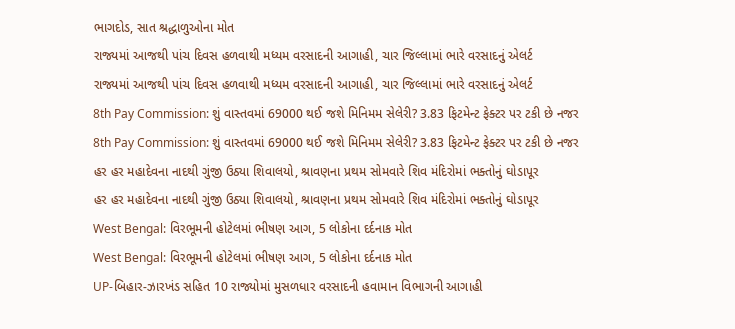ભાગદોડ, સાત શ્રદ્ધાળુઓના મોત
રાજ્યમાં આજથી પાંચ દિવસ હળવાથી મધ્યમ વરસાદની આગાહી, ચાર જિલ્લામાં ભારે વરસાદનું એલર્ટ
રાજ્યમાં આજથી પાંચ દિવસ હળવાથી મધ્યમ વરસાદની આગાહી, ચાર જિલ્લામાં ભારે વરસાદનું એલર્ટ
8th Pay Commission: શું વાસ્તવમાં 69000 થઈ જશે મિનિમમ સેલેરી? 3.83 ફિટમેન્ટ ફેક્ટર પર ટકી છે નજર
8th Pay Commission: શું વાસ્તવમાં 69000 થઈ જશે મિનિમમ સેલેરી? 3.83 ફિટમેન્ટ ફેક્ટર પર ટકી છે નજર
હર હર મહાદેવના નાદથી ગુંજી ઉઠ્યા શિવાલયો, શ્રાવણના પ્રથમ સોમવારે શિવ મંદિરોમાં ભક્તોનું ઘોડાપૂર
હર હર મહાદેવના નાદથી ગુંજી ઉઠ્યા શિવાલયો, શ્રાવણના પ્રથમ સોમવારે શિવ મંદિરોમાં ભક્તોનું ઘોડાપૂર
West Bengal: વિરભૂમની હોટેલમાં ભીષણ આગ, 5 લોકોના દર્દનાક મોત
West Bengal: વિરભૂમની હોટેલમાં ભીષણ આગ, 5 લોકોના દર્દનાક મોત
UP-બિહાર-ઝારખંડ સહિત 10 રાજ્યોમાં મુસળધાર વરસાદની હવામાન વિભાગની આગાહી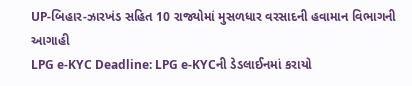UP-બિહાર-ઝારખંડ સહિત 10 રાજ્યોમાં મુસળધાર વરસાદની હવામાન વિભાગની આગાહી
LPG e-KYC Deadline: LPG e-KYCની ડેડલાઈનમાં કરાયો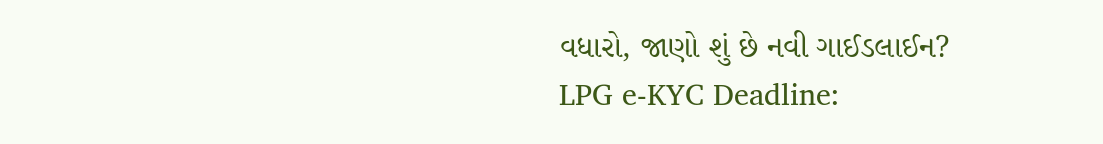વધારો, જાણો શું છે નવી ગાઈડલાઈન?
LPG e-KYC Deadline: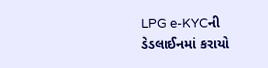LPG e-KYCની ડેડલાઈનમાં કરાયો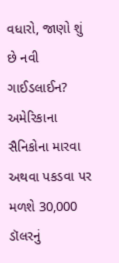વધારો, જાણો શું છે નવી ગાઈડલાઈન?
અમેરિકાના સૈનિકોના મારવા અથવા પકડવા પર મળશે 30,000 ડૉલરનું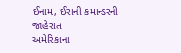ઈનામ, ઈરાની કમાન્ડરની જાહેરાત
અમેરિકાના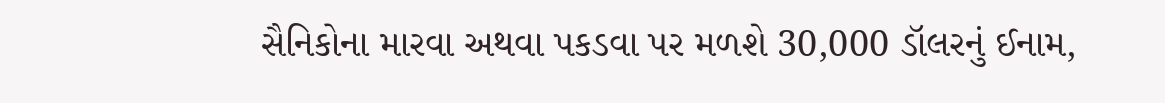સૈનિકોના મારવા અથવા પકડવા પર મળશે 30,000 ડૉલરનું ઈનામ,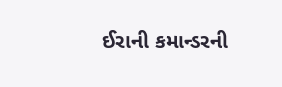ઈરાની કમાન્ડરની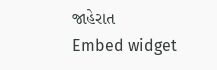જાહેરાત
Embed widget